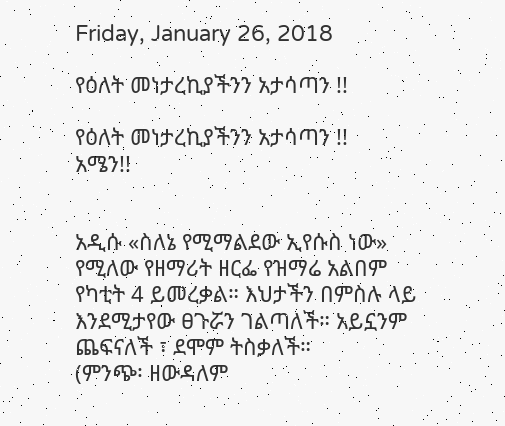Friday, January 26, 2018

የዕለት መነታረኪያችንን አታሳጣን !!

የዕለት መነታረኪያችንን አታሳጣን !!
አሜን!!


አዲሱ «ስለኔ የሚማልደው ኢየሱስ ነው» የሚለው የዘማሪት ዘርፌ የዝማሬ አልበም የካቲት 4 ይመረቃል። እህታችን በምስሉ ላይ እንደሚታየው ፀጉሯን ገልጣለች። አይኗንም ጨፍናለች ፣ ደሞም ትስቃለች።
(ምንጭ፡ ዘውዳለም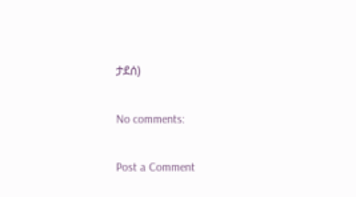ታደሰ)

No comments:

Post a Comment